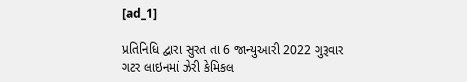[ad_1]

પ્રતિનિધિ દ્વારા સુરત તા 6 જાન્યુઆરી 2022 ગુરૂવાર
ગટર લાઇનમાં ઝેરી કેમિકલ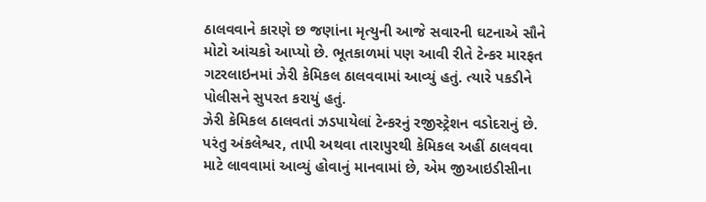ઠાલવવાને કારણે છ જણાંના મૃત્યુની આજે સવારની ઘટનાએ સૌને મોટો આંચકો આપ્યો છે. ભૂતકાળમાં પણ આવી રીતે ટેન્કર મારફત ગટરલાઇનમાં ઝેરી કેમિકલ ઠાલવવામાં આવ્યું હતું. ત્યારે પકડીને પોલીસને સુપરત કરાયું હતું.
ઝેરી કેમિકલ ઠાલવતાં ઝડપાયેલાં ટેન્કરનું રજીસ્ટ્રેશન વડોદરાનું છે. પરંતુ અંકલેશ્વર, તાપી અથવા તારાપુરથી કેમિકલ અહીં ઠાલવવા માટે લાવવામાં આવ્યું હોવાનું માનવામાં છે, એમ જીઆઇડીસીના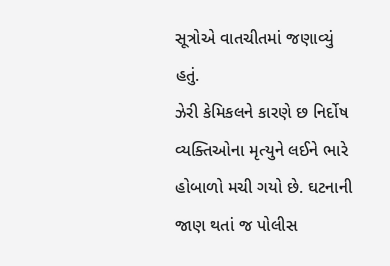સૂત્રોએ વાતચીતમાં જણાવ્યું હતું.
ઝેરી કેમિકલને કારણે છ નિર્દોષ વ્યક્તિઓના મૃત્યુને લઈને ભારે હોબાળો મચી ગયો છે. ઘટનાની જાણ થતાં જ પોલીસ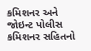કમિશનર અને જોઇન્ટ પોલીસ કમિશનર સહિતનો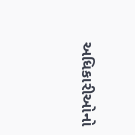અધિકારીઓનો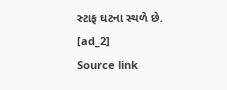સ્ટાફ ઘટના સ્થળે છે.
[ad_2]
Source link